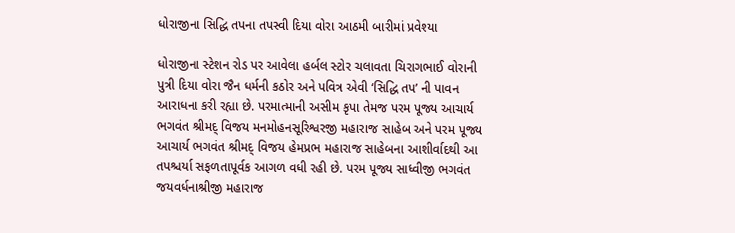ધોરાજીના સિદ્ધિ તપના તપસ્વી દિયા વોરા આઠમી બારીમાં પ્રવેશ્યા

ધોરાજીના સ્ટેશન રોડ પર આવેલા હર્બલ સ્ટોર ચલાવતા ચિરાગભાઈ વોરાની પુત્રી દિયા વોરા જૈન ધર્મની કઠોર અને પવિત્ર એવી ‘સિદ્ધિ તપ’ ની પાવન આરાધના કરી રહ્યા છે. પરમાત્માની અસીમ કૃપા તેમજ પરમ પૂજ્ય આચાર્ય ભગવંત શ્રીમદ્ વિજય મનમોહનસૂરિશ્વરજી મહારાજ સાહેબ અને પરમ પૂજ્ય આચાર્ય ભગવંત શ્રીમદ્ વિજય હેમપ્રભ મહારાજ સાહેબના આશીર્વાદથી આ તપશ્ચર્યા સફળતાપૂર્વક આગળ વધી રહી છે. પરમ પૂજ્ય સાધ્વીજી ભગવંત જયવર્ધનાશ્રીજી મહારાજ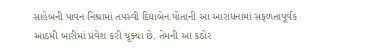સાહેબની પાવન નિશ્રામાં તપસ્વી દિયાબેન પોતાની આ આરાધનામાં સફળતાપૂર્વક આઠમી બારીમાં પ્રવેશ કરી ચૂક્યા છે. તેમની આ કઠોર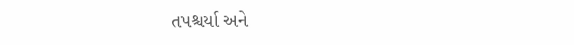તપશ્ચર્યા અને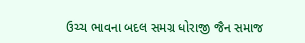ઉચ્ચ ભાવના બદલ સમગ્ર ધોરાજી જૈન સમાજ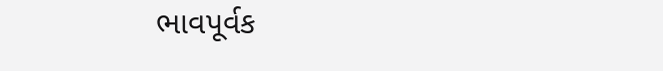ભાવપૂર્વક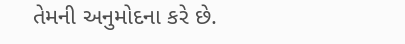તેમની અનુમોદના કરે છે.